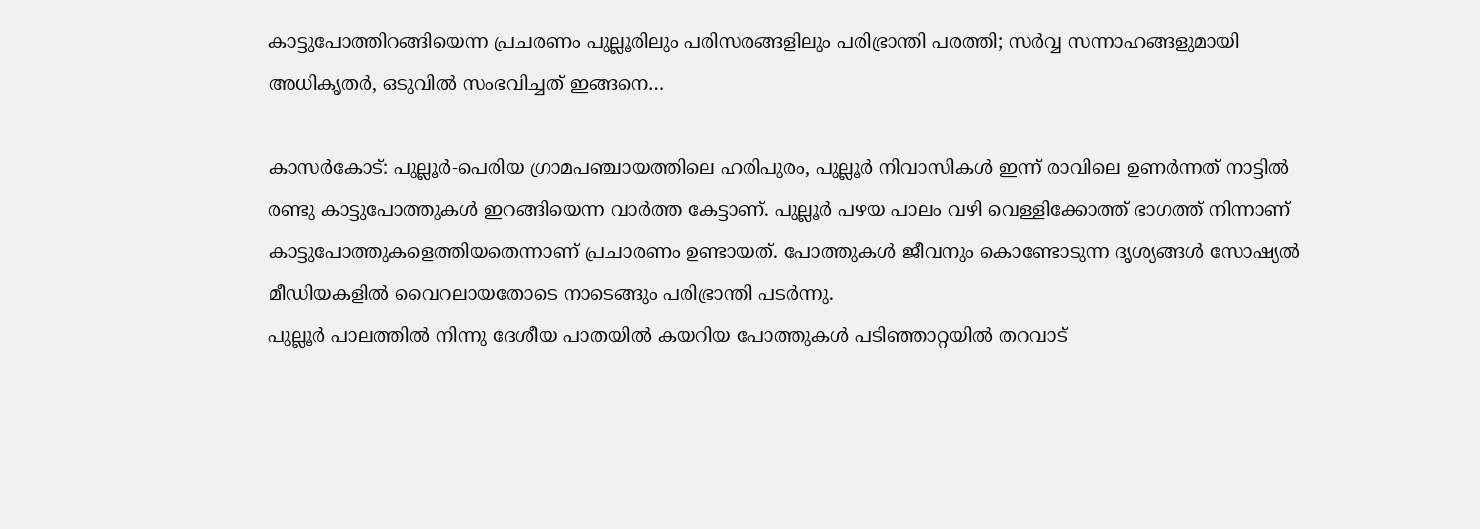കാട്ടുപോത്തിറങ്ങിയെന്ന പ്രചരണം പുല്ലൂരിലും പരിസരങ്ങളിലും പരിഭ്രാന്തി പരത്തി; സര്‍വ്വ സന്നാഹങ്ങളുമായി അധികൃതര്‍, ഒടുവില്‍ സംഭവിച്ചത് ഇങ്ങനെ…

കാസര്‍കോട്: പുല്ലൂര്‍-പെരിയ ഗ്രാമപഞ്ചായത്തിലെ ഹരിപുരം, പുല്ലൂര്‍ നിവാസികള്‍ ഇന്ന് രാവിലെ ഉണര്‍ന്നത് നാട്ടില്‍ രണ്ടു കാട്ടുപോത്തുകള്‍ ഇറങ്ങിയെന്ന വാര്‍ത്ത കേട്ടാണ്. പുല്ലൂര്‍ പഴയ പാലം വഴി വെള്ളിക്കോത്ത് ഭാഗത്ത് നിന്നാണ് കാട്ടുപോത്തുകളെത്തിയതെന്നാണ് പ്രചാരണം ഉണ്ടായത്. പോത്തുകള്‍ ജീവനും കൊണ്ടോടുന്ന ദൃശ്യങ്ങള്‍ സോഷ്യല്‍ മീഡിയകളില്‍ വൈറലായതോടെ നാടെങ്ങും പരിഭ്രാന്തി പടര്‍ന്നു.
പുല്ലൂര്‍ പാലത്തില്‍ നിന്നു ദേശീയ പാതയില്‍ കയറിയ പോത്തുകള്‍ പടിഞ്ഞാറ്റയില്‍ തറവാട്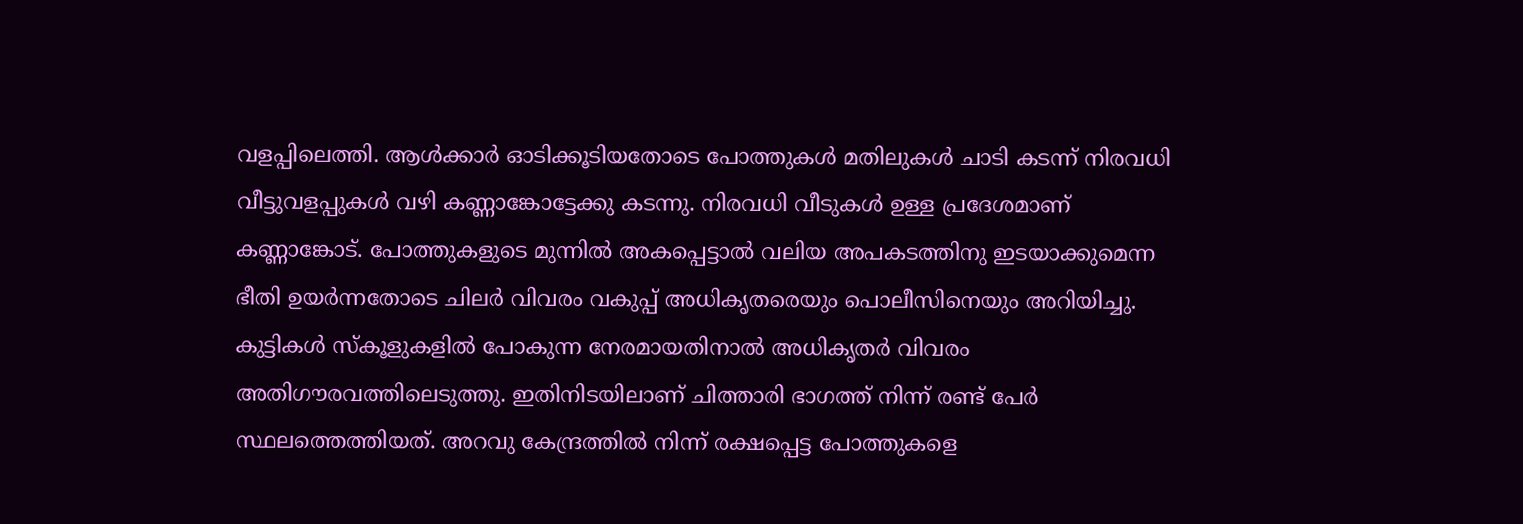വളപ്പിലെത്തി. ആള്‍ക്കാര്‍ ഓടിക്കൂടിയതോടെ പോത്തുകള്‍ മതിലുകൾ ചാടി കടന്ന് നിരവധി വീട്ടുവളപ്പുകള്‍ വഴി കണ്ണാങ്കോട്ടേക്കു കടന്നു. നിരവധി വീടുകള്‍ ഉള്ള പ്രദേശമാണ് കണ്ണാങ്കോട്. പോത്തുകളുടെ മുന്നില്‍ അകപ്പെട്ടാല്‍ വലിയ അപകടത്തിനു ഇടയാക്കുമെന്ന ഭീതി ഉയര്‍ന്നതോടെ ചിലര്‍ വിവരം വകുപ്പ് അധികൃതരെയും പൊലീസിനെയും അറിയിച്ചു. കുട്ടികള്‍ സ്‌കൂളുകളില്‍ പോകുന്ന നേരമായതിനാല്‍ അധികൃതര്‍ വിവരം അതിഗൗരവത്തിലെടുത്തു. ഇതിനിടയിലാണ് ചിത്താരി ഭാഗത്ത് നിന്ന് രണ്ട് പേര്‍ സ്ഥലത്തെത്തിയത്. അറവു കേന്ദ്രത്തില്‍ നിന്ന് രക്ഷപ്പെട്ട പോത്തുകളെ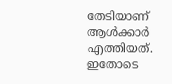തേടിയാണ് ആള്‍ക്കാര്‍ എത്തിയത്. ഇതോടെ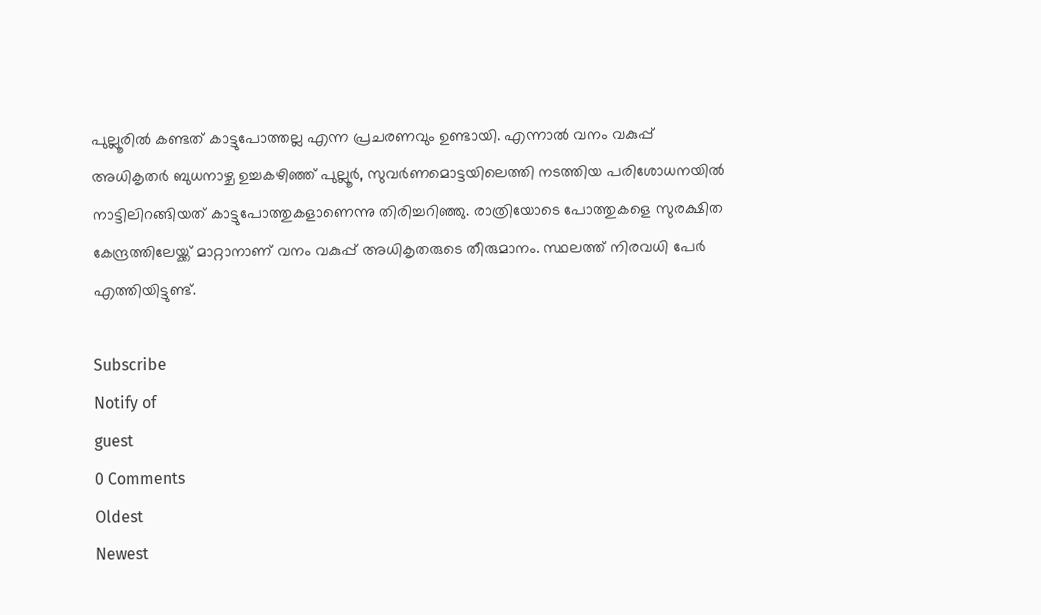പുല്ലൂരിൽ കണ്ടത് കാട്ടുപോത്തല്ല എന്ന പ്രചരണവും ഉണ്ടായി. എന്നാൽ വനം വകുപ്പ് അധികൃതർ ബുധനാഴ്ച ഉച്ചകഴിഞ്ഞ് പുല്ലൂർ, സുവർണമൊട്ടയിലെത്തി നടത്തിയ പരിശോധനയിൽ നാട്ടിലിറങ്ങിയത് കാട്ടുപോത്തുകളാണെന്നു തിരിച്ചറിഞ്ഞു. രാത്രിയോടെ പോത്തുകളെ സുരക്ഷിത കേന്ദ്രത്തിലേയ്ക്ക് മാറ്റാനാണ് വനം വകുപ്പ് അധികൃതരുടെ തീരുമാനം. സ്ഥലത്ത് നിരവധി പേർ എത്തിയിട്ടുണ്ട്.

Subscribe
Notify of
guest
0 Comments
Oldest
Newest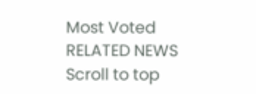Most Voted
RELATED NEWS
Scroll to top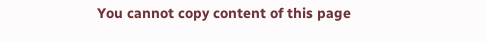You cannot copy content of this page